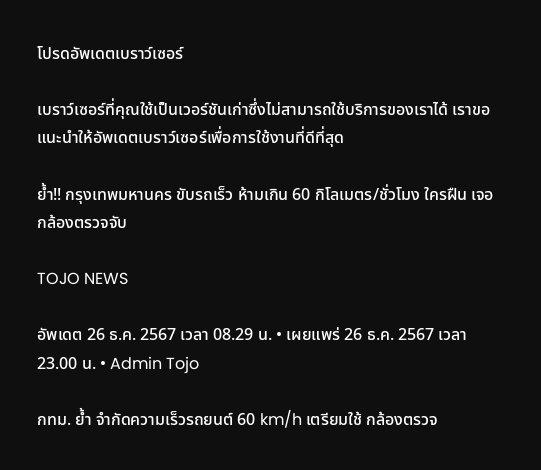โปรดอัพเดตเบราว์เซอร์

เบราว์เซอร์ที่คุณใช้เป็นเวอร์ชันเก่าซึ่งไม่สามารถใช้บริการของเราได้ เราขอแนะนำให้อัพเดตเบราว์เซอร์เพื่อการใช้งานที่ดีที่สุด

ย้ำ!! กรุงเทพมหานคร ขับรถเร็ว ห้ามเกิน 60 กิโลเมตร/ชั่วโมง ใครฝืน เจอกล้องตรวจจับ

TOJO NEWS

อัพเดต 26 ธ.ค. 2567 เวลา 08.29 น. • เผยแพร่ 26 ธ.ค. 2567 เวลา 23.00 น. • Admin Tojo

กทม. ย้ำ จำกัดความเร็วรถยนต์ 60 km/h เตรียมใช้ กล้องตรวจ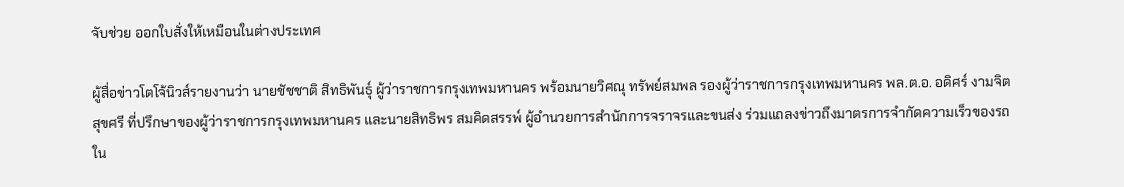จับช่วย ออกใบสั่งให้เหมือนในต่างประเทศ

ผู้สื่อข่าวโตโจ้นิวส์รายงานว่า นายชัชชาติ สิทธิพันธุ์ ผู้ว่าราชการกรุงเทพมหานคร พร้อมนายวิศณุ ทรัพย์สมพล รองผู้ว่าราชการกรุงเทพมหานคร พล.ต.อ. อดิศร์ งามจิตสุขศรี ที่ปรึกษาของผู้ว่าราชการกรุงเทพมหานคร และนายสิทธิพร สมคิดสรรพ์ ผู้อำนวยการสำนักการจราจรและขนส่ง ร่วมแถลงข่าวถึงมาตรการจำกัดความเร็วของรถใน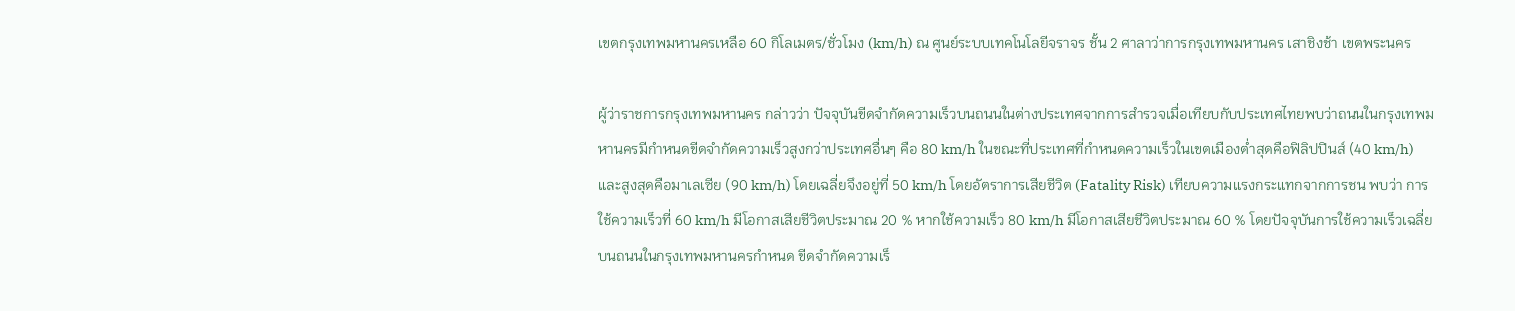เขตกรุงเทพมหานครเหลือ 60 กิโลเมตร/ชั่วโมง (km/h) ณ ศูนย์ระบบเทคโนโลยีจราจร ชั้น 2 ศาลาว่าการกรุงเทพมหานคร เสาชิงช้า เขตพระนคร

ผู้ว่าราชการกรุงเทพมหานคร กล่าวว่า ปัจจุบันขีดจำกัดความเร็วบนถนนในต่างประเทศจากการสำรวจเมื่อเทียบกับประเทศไทยพบว่าถนนในกรุงเทพมหานครมีกำหนดขีดจำกัดความเร็วสูงกว่าประเทศอื่นๆ คือ 80 km/h ในขณะที่ประเทศที่กำหนดความเร็วในเขตเมืองต่ำสุดคือฟิลิปปินส์ (40 km/h) และสูงสุดคือมาเลเซีย (90 km/h) โดยเฉลี่ยจึงอยู่ที่ 50 km/h โดยอัตราการเสียชีวิต (Fatality Risk) เทียบความแรงกระแทกจากการชน พบว่า การใช้ความเร็วที่ 60 km/h มีโอกาสเสียชีวิตประมาณ 20 % หากใช้ความเร็ว 80 km/h มีโอกาสเสียชีวิตประมาณ 60 % โดยปัจจุบันการใช้ความเร็วเฉลี่ยบนถนนในกรุงเทพมหานครกำหนด ขีดจำกัดความเร็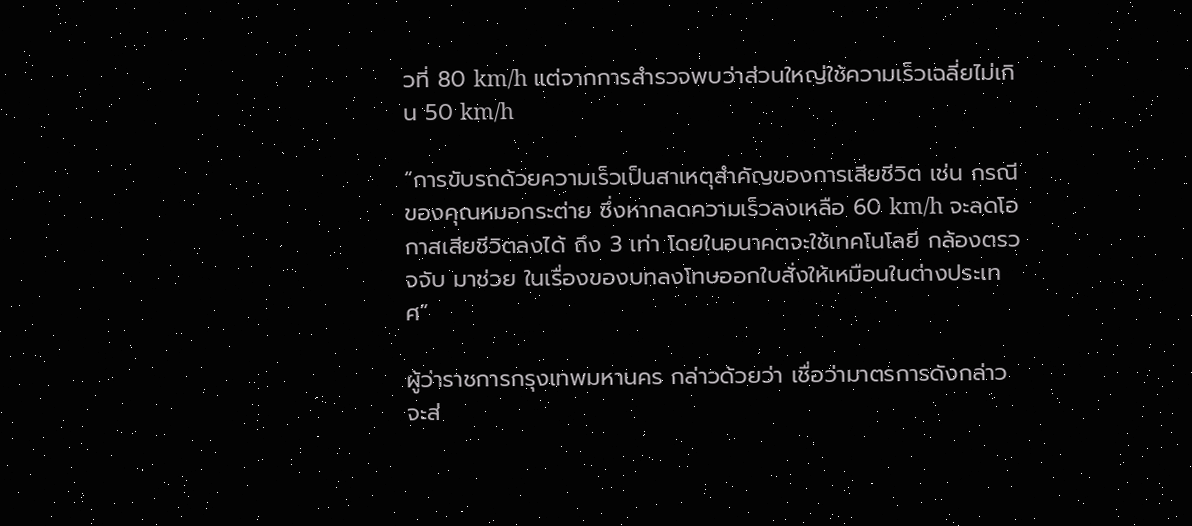วที่ 80 km/h แต่จากการสำรวจพบว่าส่วนใหญ่ใช้ความเร็วเฉลี่ยไม่เกิน 50 km/h

“การขับรถด้วยความเร็วเป็นสาเหตุสำคัญของการเสียชีวิต เช่น กรณีของคุณหมอกระต่าย ซึ่งหากลดความเร็วลงเหลือ 60 km/h จะลดโอกาสเสียชีวิตลงได้ ถึง 3 เท่า โดยในอนาคตจะใช้เทคโนโลยี กล้องตรวจจับ มาช่วย ในเรื่องของบทลงโทษออกใบสั่งให้เหมือนในต่างประเทศ”

ผู้ว่าราชการกรุงเทพมหานคร กล่าวด้วยว่า เชื่อว่ามาตรการดังกล่าวจะส่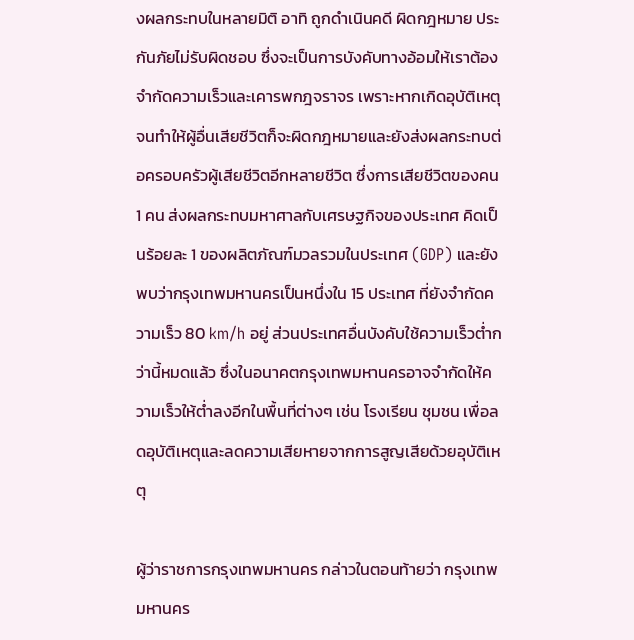งผลกระทบในหลายมิติ อาทิ ถูกดำเนินคดี ผิดกฎหมาย ประกันภัยไม่รับผิดชอบ ซึ่งจะเป็นการบังคับทางอ้อมให้เราต้องจำกัดความเร็วและเคารพกฎจราจร เพราะหากเกิดอุบัติเหตุจนทำให้ผู้อื่นเสียชีวิตก็จะผิดกฎหมายและยังส่งผลกระทบต่อครอบครัวผู้เสียชีวิตอีกหลายชีวิต ซึ่งการเสียชีวิตของคน 1 คน ส่งผลกระทบมหาศาลกับเศรษฐกิจของประเทศ คิดเป็นร้อยละ 1 ของผลิตภัณฑ์มวลรวมในประเทศ (GDP) และยังพบว่ากรุงเทพมหานครเป็นหนึ่งใน 15 ประเทศ ที่ยังจำกัดความเร็ว 80 km/h อยู่ ส่วนประเทศอื่นบังคับใช้ความเร็วต่ำกว่านี้หมดแล้ว ซึ่งในอนาคตกรุงเทพมหานครอาจจำกัดให้ความเร็วให้ต่ำลงอีกในพื้นที่ต่างๆ เช่น โรงเรียน ชุมชน เพื่อลดอุบัติเหตุและลดความเสียหายจากการสูญเสียด้วยอุบัติเหตุ

ผู้ว่าราชการกรุงเทพมหานคร กล่าวในตอนท้ายว่า กรุงเทพมหานคร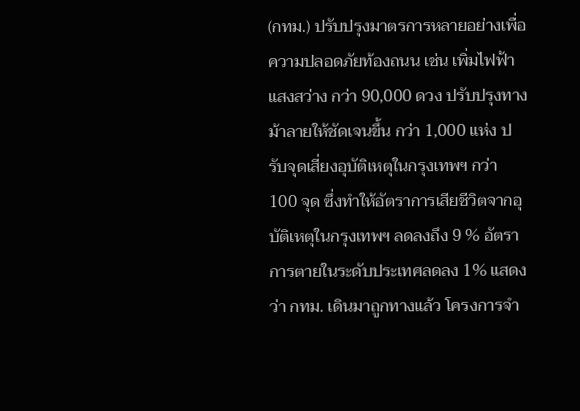(กทม.) ปรับปรุงมาตรการหลายอย่างเพื่อความปลอดภัยท้องถนน เช่น เพิ่มไฟฟ้าแสงสว่าง กว่า 90,000 ดวง ปรับปรุงทางม้าลายให้ชัดเจนขึ้น กว่า 1,000 แห่ง ปรับจุดเสี่ยงอุบัติเหตุในกรุงเทพฯ กว่า 100 จุด ซึ่งทำให้อัตราการเสียชีวิตจากอุบัติเหตุในกรุงเทพฯ ลดลงถึง 9 % อัตราการตายในระดับประเทศลดลง 1% แสดงว่า กทม. เดินมาถูกทางแล้ว โครงการจำ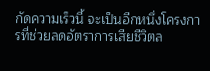กัดความเร็วนี้ จะเป็นอีกหนึ่งโครงการที่ช่วยลดอัตราการเสียชีวิตล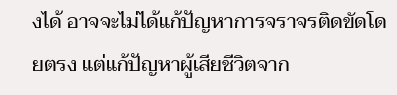งได้ อาจจะไม่ได้แก้ปัญหาการจราจรติดขัดโดยตรง แต่แก้ปัญหาผู้เสียชีวิตจาก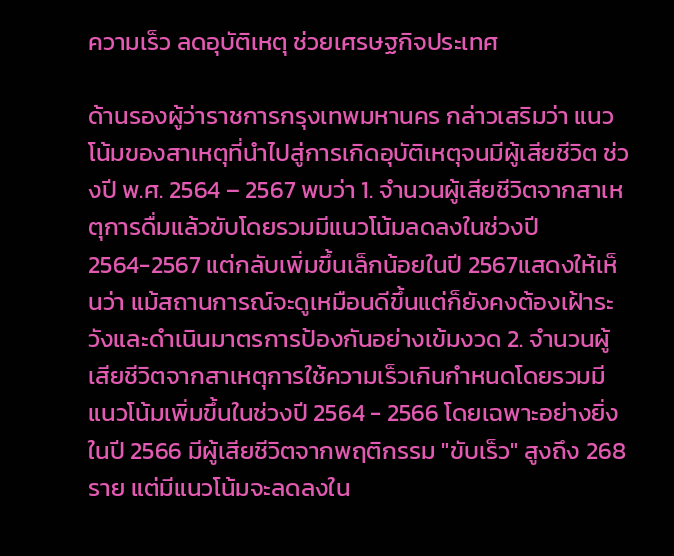ความเร็ว ลดอุบัติเหตุ ช่วยเศรษฐกิจประเทศ

ด้านรองผู้ว่าราชการกรุงเทพมหานคร กล่าวเสริมว่า แนวโน้มของสาเหตุที่นำไปสู่การเกิดอุบัติเหตุจนมีผู้เสียชีวิต ช่วงปี พ.ศ. 2564 – 2567 พบว่า 1. จำนวนผู้เสียชีวิตจากสาเหตุการดื่มแล้วขับโดยรวมมีแนวโน้มลดลงในช่วงปี 2564-2567 แต่กลับเพิ่มขึ้นเล็กน้อยในปี 2567แสดงให้เห็นว่า แม้สถานการณ์จะดูเหมือนดีขึ้นแต่ก็ยังคงต้องเฝ้าระวังและดำเนินมาตรการป้องกันอย่างเข้มงวด 2. จำนวนผู้เสียชีวิตจากสาเหตุการใช้ความเร็วเกินกำหนดโดยรวมมีแนวโน้มเพิ่มขึ้นในช่วงปี 2564 - 2566 โดยเฉพาะอย่างยิ่งในปี 2566 มีผู้เสียชีวิตจากพฤติกรรม "ขับเร็ว" สูงถึง 268 ราย แต่มีแนวโน้มจะลดลงใน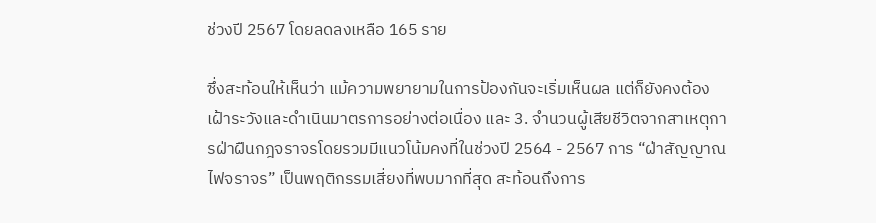ช่วงปี 2567 โดยลดลงเหลือ 165 ราย

ซึ่งสะท้อนให้เห็นว่า แม้ความพยายามในการป้องกันจะเริ่มเห็นผล แต่ก็ยังคงต้องเฝ้าระวังและดำเนินมาตรการอย่างต่อเนื่อง และ 3. จำนวนผู้เสียชีวิตจากสาเหตุการฝ่าฝืนกฎจราจรโดยรวมมีแนวโน้มคงที่ในช่วงปี 2564 - 2567 การ “ฝ่าสัญญาณไฟจราจร” เป็นพฤติกรรมเสี่ยงที่พบมากที่สุด สะท้อนถึงการ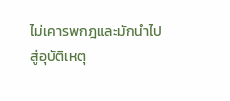ไม่เคารพกฎและมักนำไปสู่อุบัติเหตุ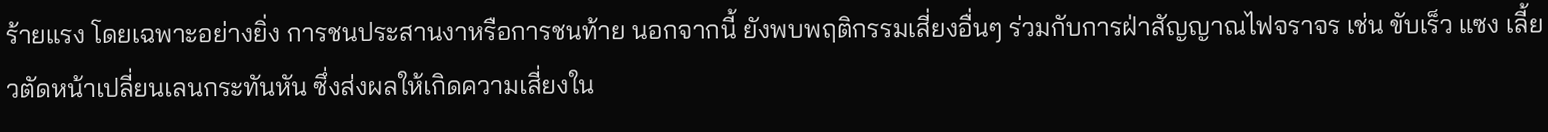ร้ายแรง โดยเฉพาะอย่างยิ่ง การชนประสานงาหรือการชนท้าย นอกจากนี้ ยังพบพฤติกรรมเสี่ยงอื่นๆ ร่วมกับการฝ่าสัญญาณไฟจราจร เช่น ขับเร็ว แซง เลี้ยวตัดหน้าเปลี่ยนเลนกระทันหัน ซึ่งส่งผลให้เกิดความเสี่ยงใน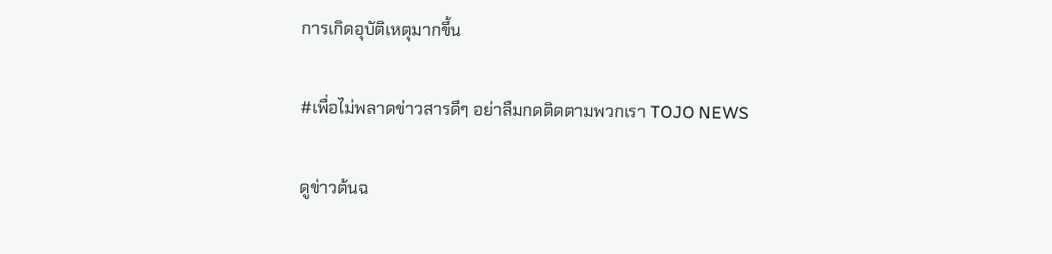การเกิดอุบัติเหตุมากขึ้น

#เพื่อไม่พลาดข่าวสารดีๆ อย่าลืมกดติดตามพวกเรา TOJO NEWS

ดูข่าวต้นฉ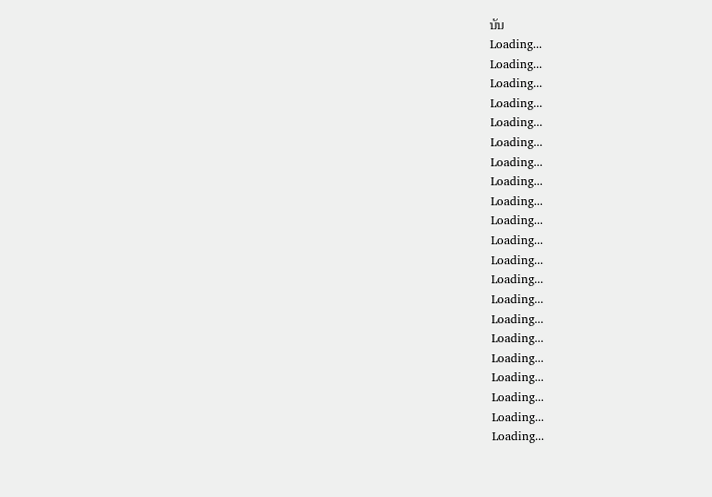บับ
Loading...
Loading...
Loading...
Loading...
Loading...
Loading...
Loading...
Loading...
Loading...
Loading...
Loading...
Loading...
Loading...
Loading...
Loading...
Loading...
Loading...
Loading...
Loading...
Loading...
Loading...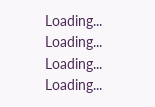Loading...
Loading...
Loading...
Loading...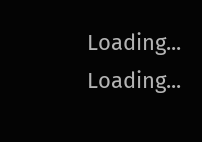Loading...
Loading...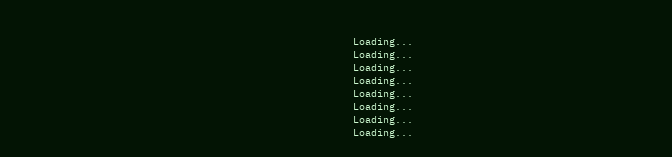Loading...
Loading...
Loading...
Loading...
Loading...
Loading...
Loading...
Loading...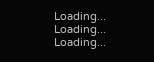Loading...
Loading...
Loading...